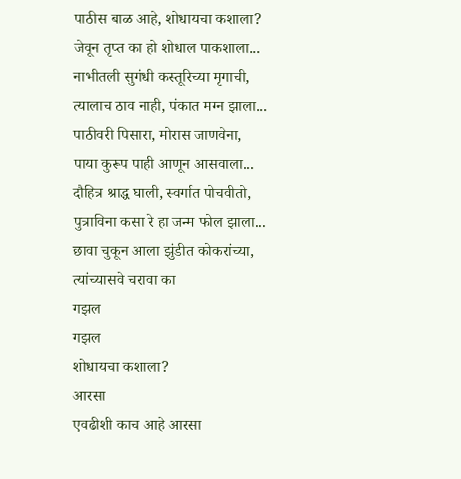पाठीस बाळ आहे, शोधायचा कशाला?
जेवून तृप्त का हो शोधाल पाकशाला...
नाभीतली सुगंधी कस्तूरिच्या मृगाची,
त्यालाच ठाव नाही, पंकात मग्न झाला...
पाठीवरी पिसारा, मोरास जाणवेना,
पाया कुरूप पाही आणून आसवाला...
दौहित्र श्राद्ध घाली, स्वर्गात पोचवीतो,
पुत्राविना कसा रे हा जन्म फोल झाला...
छावा चुकून आला झुंडीत कोकरांच्या,
त्यांच्यासवे चरावा का
गझल
गझल
शोधायचा कशाला?
आरसा
एवढीशी काच आहे आरसा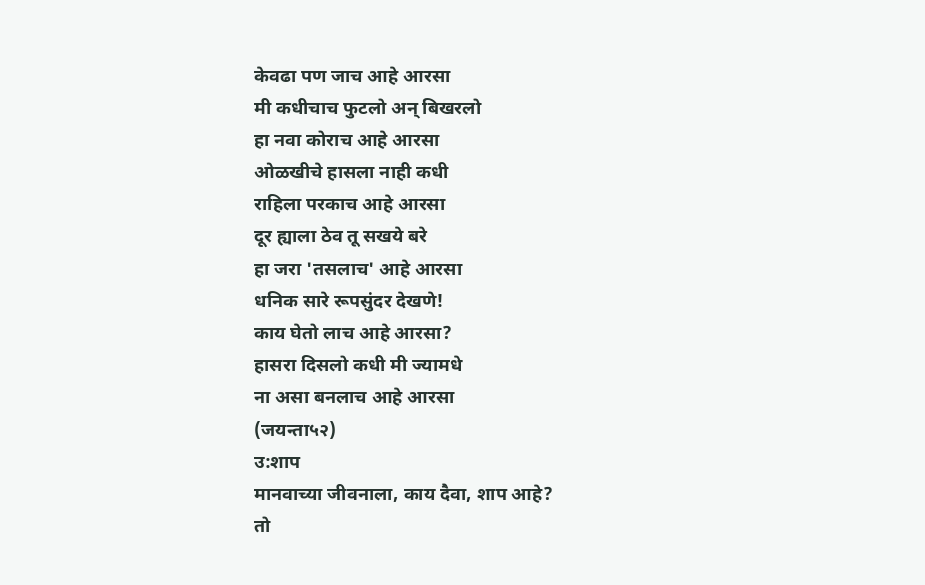केवढा पण जाच आहे आरसा
मी कधीचाच फुटलो अन् बिखरलो
हा नवा कोराच आहे आरसा
ओळखीचे हासला नाही कधी
राहिला परकाच आहे आरसा
दूर ह्याला ठेव तू सखये बरे
हा जरा 'तसलाच' आहे आरसा
धनिक सारे रूपसुंदर देखणे!
काय घेतो लाच आहे आरसा?
हासरा दिसलो कधी मी ज्यामधे
ना असा बनलाच आहे आरसा
(जयन्ता५२)
उ:शाप
मानवाच्या जीवनाला, काय दैवा, शाप आहे?
तो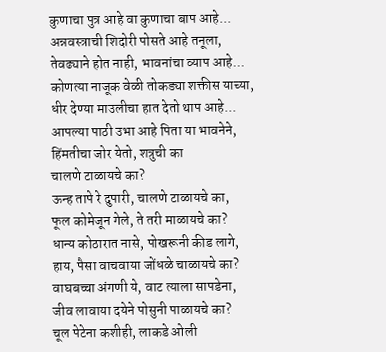कुणाचा पुत्र आहे वा कुणाचा बाप आहे...
अन्नवस्त्राची शिदोरी पोसते आहे तनूला,
तेवढ्याने होत नाही, भावनांचा व्याप आहे...
कोणत्या नाजूक वेळी तोकड्या शक्तीस याच्या,
धीर देण्या माउलीचा हात देतो थाप आहे...
आपल्या पाठी उभा आहे पिता या भावनेने,
हिंमतीचा जोर येतो, शत्रुची का
चालणे टाळायचे का?
ऊन्ह तापे रे दुपारी, चालणे टाळायचे का,
फूल कोमेजून गेले, ते तरी माळायचे का?
धान्य कोठारात नासे, पोखरूनी कीड लागे,
हाय, पैसा वाचवाया जोंधळे चाळायचे का?
वाघबच्चा अंगणी ये, वाट त्याला सापडेना,
जीव लावाया दयेने पोसुनी पाळायचे का?
चूल पेटेना कशीही, लाकडे ओली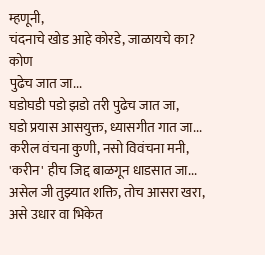म्हणूनी,
चंदनाचे खोड आहे कोरडे, जाळायचे का?
कोण
पुढेच जात जा...
घडोघडी पडो झडो तरी पुढेच जात जा,
घडो प्रयास आसयुक्त, ध्यासगीत गात जा...
करील वंचना कुणी, नसो विवंचना मनी,
'करीन' हीच जिद्द बाळगून धाडसात जा...
असेल जी तुझ्यात शक्ति, तोच आसरा खरा,
असे उधार वा भिकेत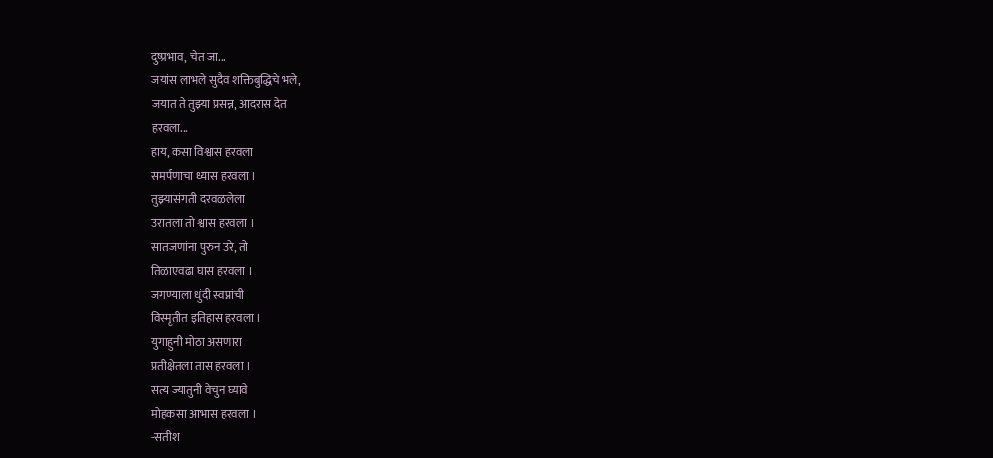दुष्प्रभाव, चेत जा...
जयांस लाभले सुदैव शक्तिबुद्धिचे भले,
जयात ते तुझ्या प्रसन्न, आदरास देत
हरवला...
हाय, कसा विश्वास हरवला
समर्पणाचा ध्यास हरवला ।
तुझ्यासंगती दरवळलेला
उरातला तो श्वास हरवला ।
सातजणांना पुरुन उरे, तो
तिळाएवढा घास हरवला ।
जगण्याला धुंदी स्वप्नांची
विस्मृतीत इतिहास हरवला ।
युगाहुनी मोठा असणारा
प्रतीक्षेतला तास हरवला ।
सत्य ज्यातुनी वेचुन घ्यावे
मोहकसा आभास हरवला ।
-सतीश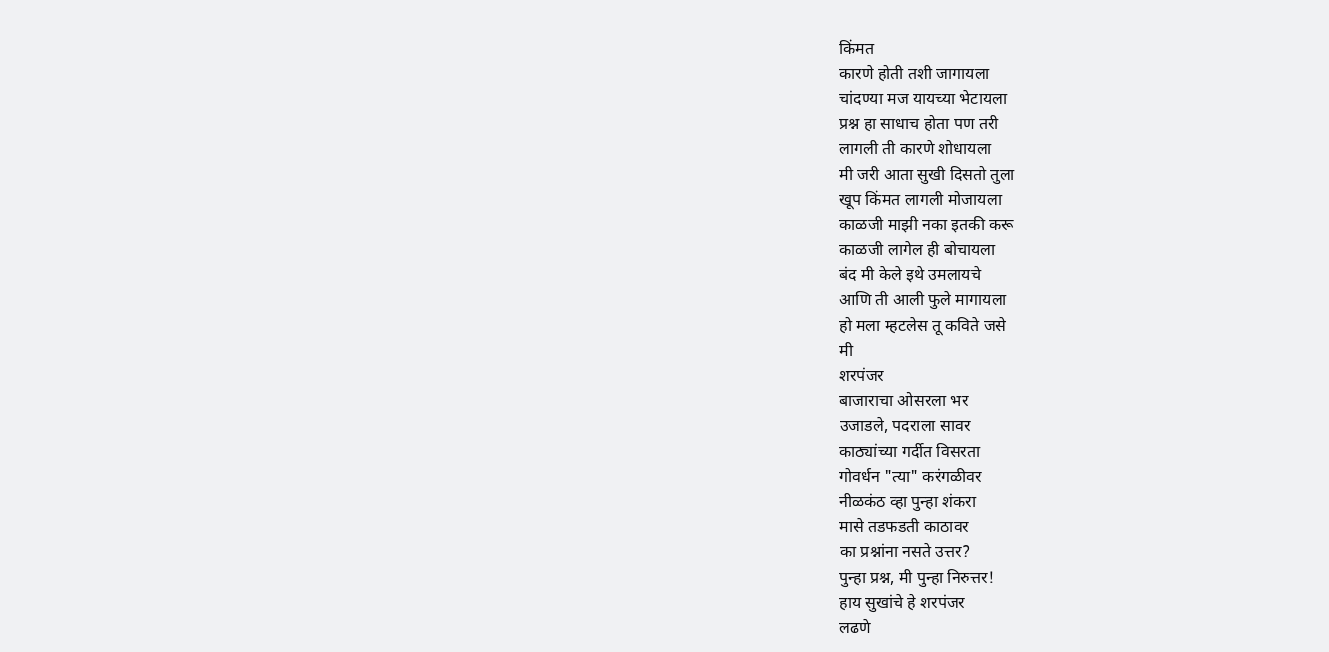किंमत
कारणे होती तशी जागायला
चांदण्या मज यायच्या भेटायला
प्रश्न हा साधाच होता पण तरी
लागली ती कारणे शोधायला
मी जरी आता सुखी दिसतो तुला
खूप किंमत लागली मोजायला
काळजी माझी नका इतकी करू
काळजी लागेल ही बोचायला
बंद मी केले इथे उमलायचे
आणि ती आली फुले मागायला
हो मला म्हटलेस तू कविते जसे
मी
शरपंजर
बाजाराचा ओसरला भर
उजाडले, पदराला सावर
काठ्यांच्या गर्दीत विसरता
गोवर्धन "त्या" करंगळीवर
नीळकंठ व्हा पुन्हा शंकरा
मासे तडफडती काठावर
का प्रश्नांना नसते उत्तर?
पुन्हा प्रश्न, मी पुन्हा निरुत्तर!
हाय सुखांचे हे शरपंजर
लढणे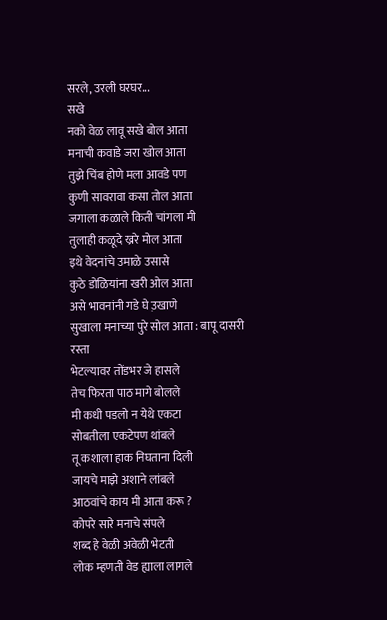सरले, उरली घरघर...
सखे
नको वेळ लावू सखे बोल आता
मनाची कवाडे जरा खोल आता
तुझे चिंब होणे मला आवडे पण
कुणी सावरावा कसा तोल आता
जगाला कळाले किती चांगला मी
तुलाही कळूदे ख्ररे मोल आता
इथे वेदनांचे उमाळे उसासे
कुठे डोळियांना खरी ओल आता
असे भावनांनी गडे घे उ़खाणे
सुखाला मनाच्या पुरे सोल आता : बापू दासरी
रस्ता
भेटल्यावर तोंडभर जे हासले
तेच फिरता पाठ मागे बोलले
मी कधी पडलो न येथे एकटा
सोबतीला एकटेपण थांबले
तू कशाला हाक निघताना दिली
जायचे माझे अशाने लांबले
आठवांचे काय मी आता करू ?
कोपरे सारे मनाचे संपले
शब्द हे वेळी अवेळी भेटती
लोक म्हणती वेड ह्याला लागले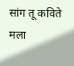सांग तू कविते मला